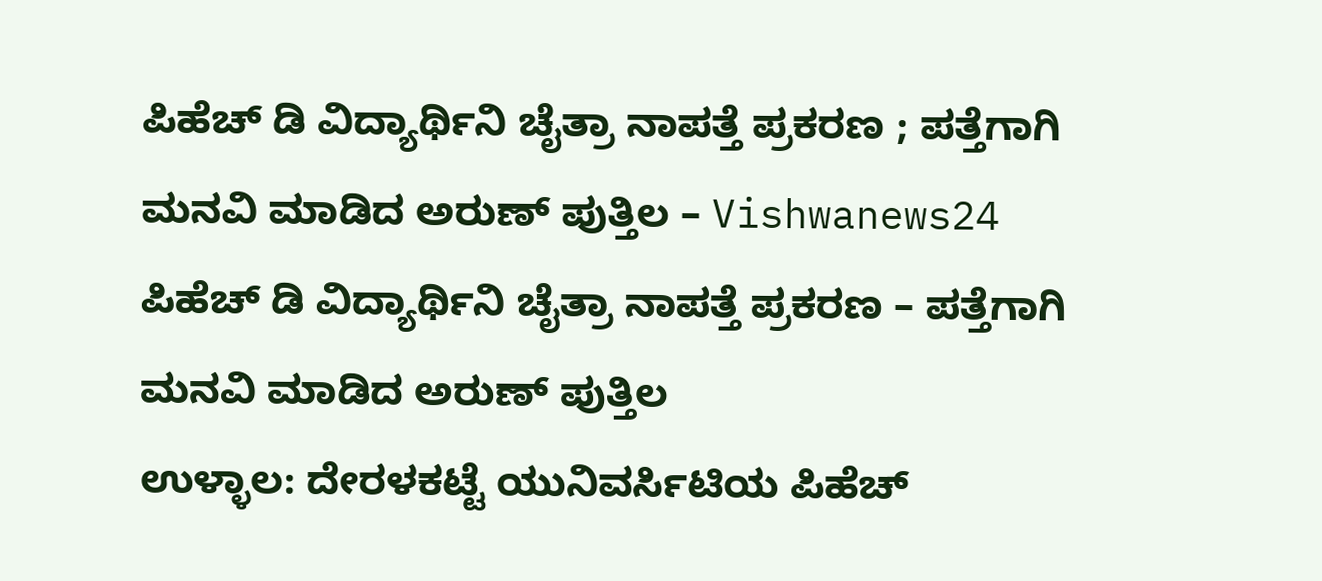ಪಿಹೆಚ್ ಡಿ ವಿದ್ಯಾರ್ಥಿನಿ ಚೈತ್ರಾ ನಾಪತ್ತೆ ಪ್ರಕರಣ ; ಪತ್ತೆಗಾಗಿ ಮನವಿ ಮಾಡಿದ ಅರುಣ್ ಪುತ್ತಿಲ – Vishwanews24
ಪಿಹೆಚ್ ಡಿ ವಿದ್ಯಾರ್ಥಿನಿ ಚೈತ್ರಾ ನಾಪತ್ತೆ ಪ್ರಕರಣ – ಪತ್ತೆಗಾಗಿ ಮನವಿ ಮಾಡಿದ ಅರುಣ್ ಪುತ್ತಿಲ
ಉಳ್ಳಾಲ: ದೇರಳಕಟ್ಟೆ ಯುನಿವರ್ಸಿಟಿಯ ಪಿಹೆಚ್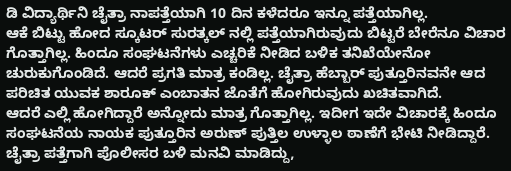ಡಿ ವಿದ್ಯಾರ್ಥಿನಿ ಚೈತ್ರಾ ನಾಪತ್ತೆಯಾಗಿ 10 ದಿನ ಕಳೆದರೂ ಇನ್ನೂ ಪತ್ತೆಯಾಗಿಲ್ಲ.
ಆಕೆ ಬಿಟ್ಟು ಹೋದ ಸ್ಕೂಟರ್ ಸುರತ್ಕಲ್ ನಲ್ಲಿ ಪತ್ತೆಯಾಗಿರುವುದು ಬಿಟ್ಟರೆ ಬೇರೆನೂ ವಿಚಾರ ಗೊತ್ತಾಗಿಲ್ಲ. ಹಿಂದೂ ಸಂಘಟನೆಗಳು ಎಚ್ಚರಿಕೆ ನೀಡಿದ ಬಳಿಕ ತನಿಖೆಯೇನೋ ಚುರುಕುಗೊಂಡಿದೆ. ಆದರೆ ಪ್ರಗತಿ ಮಾತ್ರ ಕಂಡಿಲ್ಲ. ಚೈತ್ರಾ ಹೆಬ್ಬಾರ್ ಪುತ್ತೂರಿನವನೇ ಆದ ಪರಿಚಿತ ಯುವಕ ಶಾರೂಕ್ ಎಂಬಾತನ ಜೊತೆಗೆ ಹೋಗಿರುವುದು ಖಚಿತವಾಗಿದೆ.
ಆದರೆ ಎಲ್ಲಿ ಹೋಗಿದ್ದಾರೆ ಅನ್ನೋದು ಮಾತ್ರ ಗೊತ್ತಾಗಿಲ್ಲ. ಇದೀಗ ಇದೇ ವಿಚಾರಕ್ಕೆ ಹಿಂದೂ ಸಂಘಟನೆಯ ನಾಯಕ ಪುತ್ತೂರಿನ ಅರುಣ್ ಪುತ್ತಿಲ ಉಳ್ಳಾಲ ಠಾಣೆಗೆ ಭೇಟಿ ನೀಡಿದ್ದಾರೆ. ಚೈತ್ರಾ ಪತ್ತೆಗಾಗಿ ಪೊಲೀಸರ ಬಳಿ ಮನವಿ ಮಾಡಿದ್ದು,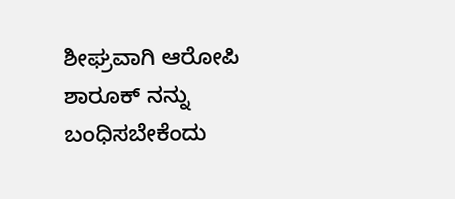ಶೀಘ್ರವಾಗಿ ಆರೋಪಿ ಶಾರೂಕ್ ನನ್ನು ಬಂಧಿಸಬೇಕೆಂದು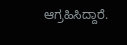ಆಗ್ರಹಿಸಿದ್ದಾರೆ.